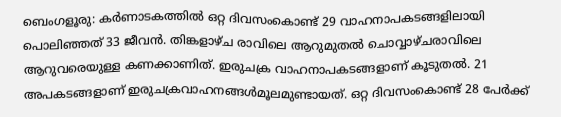ബെംഗളൂരു: കർണാടകത്തിൽ ഒറ്റ ദിവസംകൊണ്ട് 29 വാഹനാപകടങ്ങളിലായി പൊലിഞ്ഞത് 33 ജീവൻ. തിങ്കളാഴ്ച രാവിലെ ആറുമുതൽ ചൊവ്വാഴ്ചരാവിലെ ആറുവരെയുള്ള കണക്കാണിത്. ഇരുചക്ര വാഹനാപകടങ്ങളാണ് കൂടുതൽ. 21 അപകടങ്ങളാണ് ഇരുചക്രവാഹനങ്ങൾമൂലമുണ്ടായത്. ഒറ്റ ദിവസംകൊണ്ട് 28 പേർക്ക്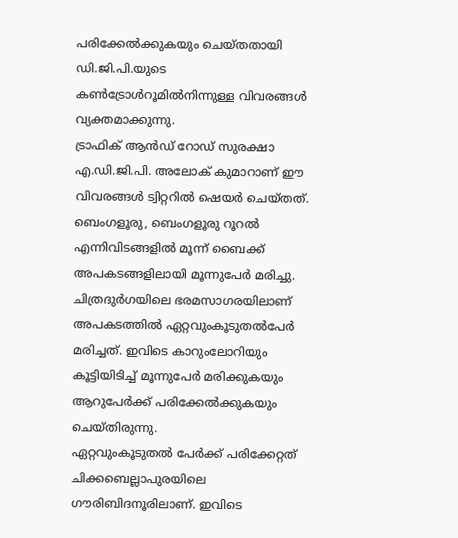പരിക്കേൽക്കുകയും ചെയ്തതായി ഡി.ജി.പി.യുടെ കൺട്രോൾറൂമിൽനിന്നുള്ള വിവരങ്ങൾ വ്യക്തമാക്കുന്നു.
ട്രാഫിക് ആൻഡ് റോഡ് സുരക്ഷാ എ.ഡി.ജി.പി. അലോക് കുമാറാണ് ഈ വിവരങ്ങൾ ട്വിറ്ററിൽ ഷെയർ ചെയ്തത്. ബെംഗളൂരു, ബെംഗളൂരു റൂറൽ എന്നിവിടങ്ങളിൽ മൂന്ന് ബൈക്ക് അപകടങ്ങളിലായി മൂന്നുപേർ മരിച്ചു. ചിത്രദുർഗയിലെ ഭരമസാഗരയിലാണ് അപകടത്തിൽ ഏറ്റവുംകൂടുതൽപേർ മരിച്ചത്. ഇവിടെ കാറുംലോറിയും കൂട്ടിയിടിച്ച് മൂന്നുപേർ മരിക്കുകയും ആറുപേർക്ക് പരിക്കേൽക്കുകയും ചെയ്തിരുന്നു.
ഏറ്റവുംകൂടുതൽ പേർക്ക് പരിക്കേറ്റത് ചിക്കബെല്ലാപുരയിലെ ഗൗരിബിദനൂരിലാണ്. ഇവിടെ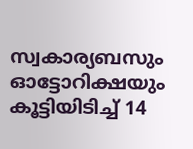സ്വകാര്യബസും ഓട്ടോറിക്ഷയും കൂട്ടിയിടിച്ച് 14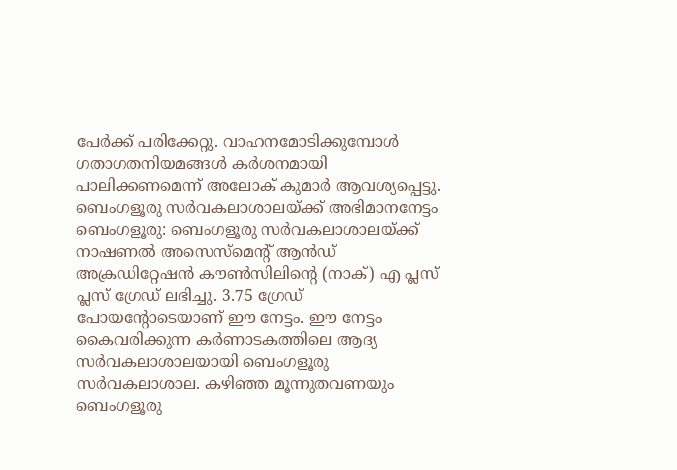പേർക്ക് പരിക്കേറ്റു. വാഹനമോടിക്കുമ്പോൾ ഗതാഗതനിയമങ്ങൾ കർശനമായി പാലിക്കണമെന്ന് അലോക് കുമാർ ആവശ്യപ്പെട്ടു.
ബെംഗളൂരു സർവകലാശാലയ്ക്ക് അഭിമാനനേട്ടം
ബെംഗളൂരു: ബെംഗളൂരു സർവകലാശാലയ്ക്ക് നാഷണൽ അസെസ്മെന്റ് ആൻഡ് അക്രഡിറ്റേഷൻ കൗൺസിലിന്റെ (നാക്) എ പ്ലസ് പ്ലസ് ഗ്രേഡ് ലഭിച്ചു. 3.75 ഗ്രേഡ് പോയന്റോടെയാണ് ഈ നേട്ടം. ഈ നേട്ടം കൈവരിക്കുന്ന കർണാടകത്തിലെ ആദ്യ സർവകലാശാലയായി ബെംഗളൂരു സർവകലാശാല. കഴിഞ്ഞ മൂന്നുതവണയും ബെംഗളൂരു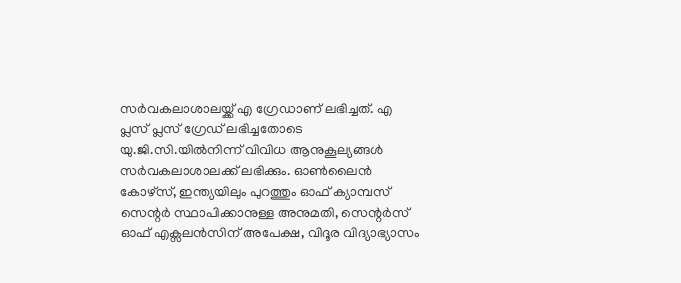സർവകലാശാലയ്ക്ക് എ ഗ്രേഡാണ് ലഭിച്ചത്. എ പ്ലസ് പ്ലസ് ഗ്രേഡ് ലഭിച്ചതോടെ യു.ജി.സി.യിൽനിന്ന് വിവിധ ആനുകൂല്യങ്ങൾ സർവകലാശാലക്ക് ലഭിക്കും. ഓൺലൈൻ കോഴ്സ്, ഇന്ത്യയിലും പുറത്തും ഓഫ് ക്യാമ്പസ് സെന്റർ സ്ഥാപിക്കാനുള്ള അനുമതി, സെന്റർസ് ഓഫ് എക്സലൻസിന് അപേക്ഷ, വിദൂര വിദ്യാഭ്യാസം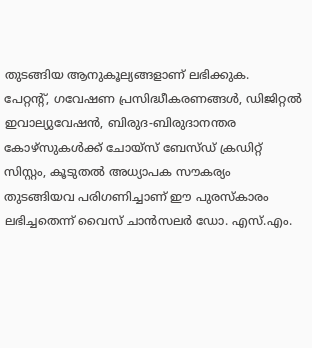തുടങ്ങിയ ആനുകൂല്യങ്ങളാണ് ലഭിക്കുക.
പേറ്റന്റ്, ഗവേഷണ പ്രസിദ്ധീകരണങ്ങൾ, ഡിജിറ്റൽ ഇവാല്യുവേഷൻ, ബിരുദ-ബിരുദാനന്തര കോഴ്സുകൾക്ക് ചോയ്സ് ബേസ്ഡ് ക്രഡിറ്റ് സിസ്റ്റം, കൂടുതൽ അധ്യാപക സൗകര്യം തുടങ്ങിയവ പരിഗണിച്ചാണ് ഈ പുരസ്കാരം ലഭിച്ചതെന്ന് വൈസ് ചാൻസലർ ഡോ. എസ്.എം.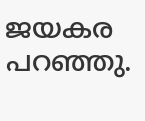ജയകര പറഞ്ഞു.